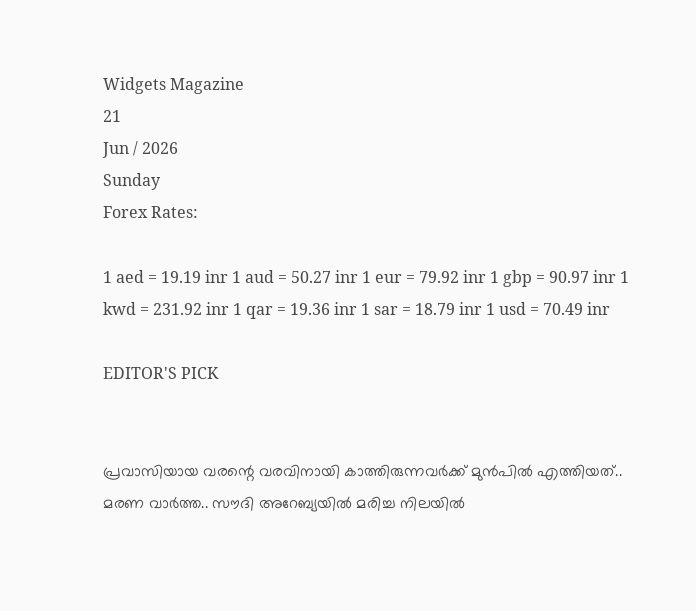Widgets Magazine
21
Jun / 2026
Sunday
Forex Rates:

1 aed = 19.19 inr 1 aud = 50.27 inr 1 eur = 79.92 inr 1 gbp = 90.97 inr 1 kwd = 231.92 inr 1 qar = 19.36 inr 1 sar = 18.79 inr 1 usd = 70.49 inr

EDITOR'S PICK


പ്രവാസിയായ വരന്റെ വരവിനായി കാത്തിരുന്നവർക്ക് മുൻപിൽ എത്തിയത്.. മരണ വാർത്ത.. സൗദി അറേബ്യയിൽ മരിച്ച നിലയില്‍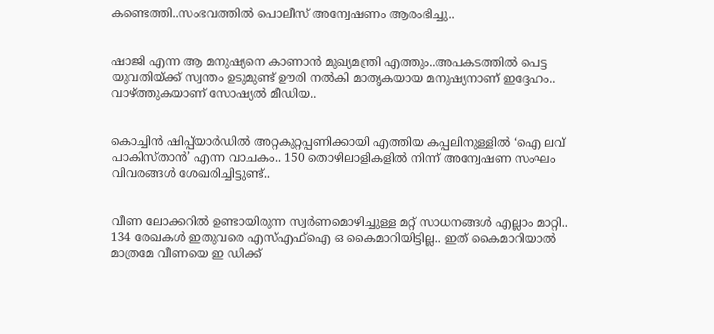കണ്ടെത്തി..സംഭവത്തില്‍ പൊലീസ് അന്വേഷണം ആരംഭിച്ചു..


ഷാജി എന്ന ആ മനുഷ്യനെ കാണാൻ മുഖ്യമന്ത്രി എത്തും..അപകടത്തിൽ പെട്ട യുവതിയ്ക്ക് സ്വന്തം ഉടുമുണ്ട് ഊരി നൽകി മാതൃകയായ മനുഷ്യനാണ് ഇദ്ദേഹം.. വാഴ്ത്തുകയാണ് സോഷ്യല്‍ മീഡിയ..


കൊച്ചിൻ ഷിപ്പ്‌യാർഡിൽ അറ്റകുറ്റപ്പണിക്കായി എത്തിയ കപ്പലിനുള്ളിൽ ‘ഐ ലവ് പാകിസ്താൻ’ എന്ന വാചകം.. 150 തൊഴിലാളികളിൽ നിന്ന് അന്വേഷണ സംഘം വിവരങ്ങൾ ശേഖരിച്ചിട്ടുണ്ട്..


വീണ ലോക്കറിൽ ഉണ്ടായിരുന്ന സ്വർണമൊഴിച്ചുള്ള മറ്റ് സാധനങ്ങൾ എല്ലാം മാറ്റി.. 134 രേഖകൾ ഇതുവരെ എസ്എഫ്ഐ ഒ കൈമാറിയിട്ടില്ല.. ഇത് കൈമാറിയാൽ മാത്രമേ വീണയെ ഇ ഡിക്ക്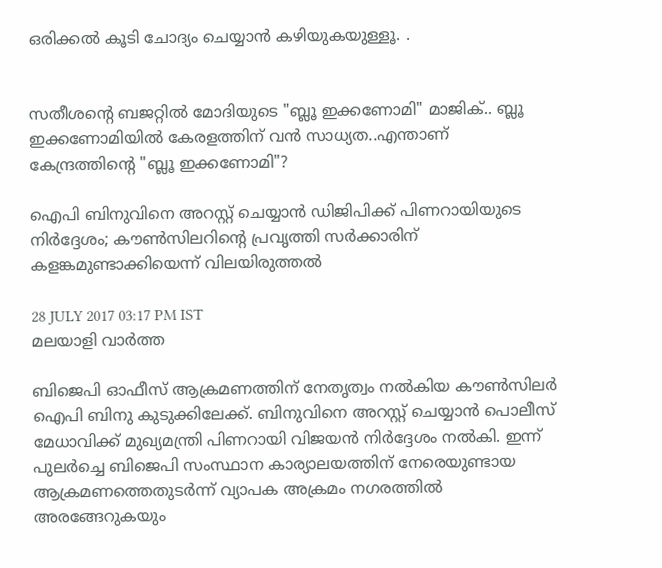ഒരിക്കൽ കൂടി ചോദ്യം ചെയ്യാൻ കഴിയുകയുള്ളൂ. .


സതീശന്റെ ബജറ്റിൽ മോദിയുടെ "ബ്ലൂ ഇക്കണോമി" മാജിക്.. ബ്ലൂ ഇക്കണോമിയിൽ കേരളത്തിന് വൻ സാധ്യത..എന്താണ് കേന്ദ്രത്തിന്റെ "ബ്ലൂ ഇക്കണോമി"?

ഐപി ബിനുവിനെ അറസ്റ്റ് ചെയ്യാന്‍ ഡിജിപിക്ക് പിണറായിയുടെ നിര്‍ദ്ദേശം; കൗണ്‍സിലറിന്റെ പ്രവൃത്തി സര്‍ക്കാരിന് കളങ്കമുണ്ടാക്കിയെന്ന് വിലയിരുത്തല്‍

28 JULY 2017 03:17 PM IST
മലയാളി വാര്‍ത്ത

ബിജെപി ഓഫീസ് ആക്രമണത്തിന് നേതൃത്വം നല്‍കിയ കൗണ്‍സിലര്‍ ഐപി ബിനു കുടുക്കിലേക്ക്. ബിനുവിനെ അറസ്റ്റ് ചെയ്യാന്‍ പൊലീസ് മേധാവിക്ക് മുഖ്യമന്ത്രി പിണറായി വിജയന്‍ നിര്‍ദ്ദേശം നല്‍കി. ഇന്ന് പുലര്‍ച്ചെ ബിജെപി സംസ്ഥാന കാര്യാലയത്തിന് നേരെയുണ്ടായ ആക്രമണത്തെതുടര്‍ന്ന് വ്യാപക അക്രമം നഗരത്തില്‍ അരങ്ങേറുകയും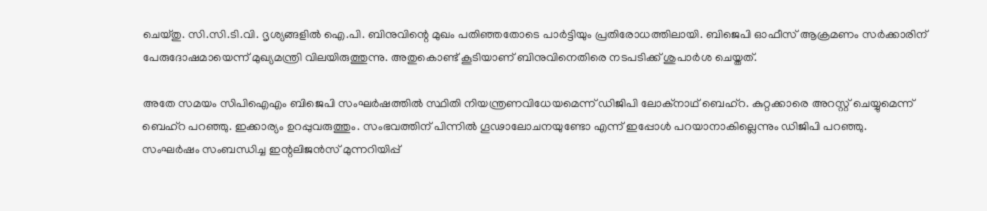ചെയ്തു. സി.സി.ടി.വി. ദൃശ്യങ്ങളില്‍ ഐ.പി. ബിനുവിന്റെ മുഖം പതിഞ്ഞതോടെ പാര്‍ട്ടിയും പ്രതിരോധത്തിലായി. ബിജെപി ഓഫീസ് ആക്രമണം സര്‍ക്കാരിന്  പേരുദോഷമായെന്ന് മുഖ്യമന്ത്രി വിലയിരുത്തുന്നു. അതുകൊണ്ട് കൂടിയാണ് ബിനുവിനെതിരെ നടപടിക്ക് ശുപാര്‍ശ ചെയ്തത്.

അതേ സമയം സിപിഐഎം ബിജെപി സംഘര്‍ഷത്തില്‍ സ്ഥിതി നിയന്ത്രണവിധേയമെന്ന് ഡിജിപി ലോക്‌നാഥ് ബെഹ്‌റ. കുറ്റക്കാരെ അറസ്റ്റ് ചെയ്യുമെന്ന് ബെഹ്‌റ പറഞ്ഞു. ഇക്കാര്യം ഉറപ്പുവരുത്തും. സംഭവത്തിന് പിന്നില്‍ ഗൂഢാലോചനയുണ്ടോ എന്ന് ഇപ്പോള്‍ പറയാനാകില്ലെന്നും ഡിജിപി പറഞ്ഞു.
സംഘര്‍ഷം സംബന്ധിച്ച ഇന്റലിജന്‍സ് മുന്നറിയിപ്പ്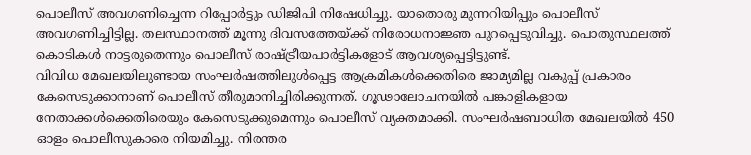പൊലീസ് അവഗണിച്ചെന്ന റിപ്പോര്‍ട്ടും ഡിജിപി നിഷേധിച്ചു. യാതൊരു മുന്നറിയിപ്പും പൊലീസ് അവഗണിച്ചിട്ടില്ല. തലസ്ഥാനത്ത് മൂന്നു ദിവസത്തേയ്ക്ക് നിരോധനാജ്ഞ പുറപ്പെടുവിച്ചു. പൊതുസ്ഥലത്ത് കൊടികള്‍ നാട്ടരുതെന്നും പൊലീസ് രാഷ്ട്രീയപാര്‍ട്ടികളോട് ആവശ്യപ്പെട്ടിട്ടുണ്ട്.
വിവിധ മേഖലയിലുണ്ടായ സംഘര്‍ഷത്തിലുള്‍പ്പെട്ട ആക്രമികള്‍ക്കെതിരെ ജാമ്യമില്ല വകുപ്പ് പ്രകാരം കേസെടുക്കാനാണ് പൊലീസ് തീരുമാനിച്ചിരിക്കുന്നത്. ഗൂഢാലോചനയില്‍ പങ്കാളികളായ നേതാക്കള്‍ക്കെതിരെയും കേസെടുക്കുമെന്നും പൊലീസ് വ്യക്തമാക്കി. സംഘര്‍ഷബാധിത മേഖലയില്‍ 450 ഓളം പൊലീസുകാരെ നിയമിച്ചു. നിരന്തര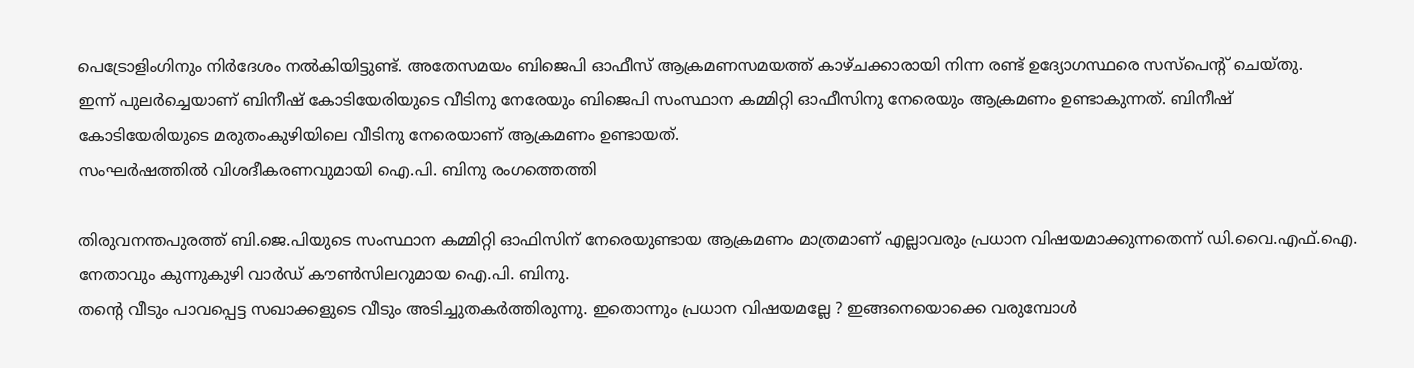പെട്രോളിംഗിനും നിര്‍ദേശം നല്‍കിയിട്ടുണ്ട്. അതേസമയം ബിജെപി ഓഫീസ് ആക്രമണസമയത്ത് കാഴ്ചക്കാരായി നിന്ന രണ്ട് ഉദ്യോഗസ്ഥരെ സസ്‌പെന്റ് ചെയ്തു.
ഇന്ന് പുലര്‍ച്ചെയാണ് ബിനീഷ് കോടിയേരിയുടെ വീടിനു നേരേയും ബിജെപി സംസ്ഥാന കമ്മിറ്റി ഓഫീസിനു നേരെയും ആക്രമണം ഉണ്ടാകുന്നത്. ബിനീഷ് കോടിയേരിയുടെ മരുതംകുഴിയിലെ വീടിനു നേരെയാണ് ആക്രമണം ഉണ്ടായത്.
സംഘര്‍ഷത്തില്‍ വിശദീകരണവുമായി ഐ.പി. ബിനു രംഗത്തെത്തി

തിരുവനന്തപുരത്ത് ബി.ജെ.പിയുടെ സംസ്ഥാന കമ്മിറ്റി ഓഫിസിന് നേരെയുണ്ടായ ആക്രമണം മാത്രമാണ് എല്ലാവരും പ്രധാന വിഷയമാക്കുന്നതെന്ന് ഡി.വൈ.എഫ്.ഐ. നേതാവും കുന്നുകുഴി വാര്‍ഡ് കൗണ്‍സിലറുമായ ഐ.പി. ബിനു.
തന്റെ വീടും പാവപ്പെട്ട സഖാക്കളുടെ വീടും അടിച്ചുതകര്‍ത്തിരുന്നു. ഇതൊന്നും പ്രധാന വിഷയമല്ലേ ? ഇങ്ങനെയൊക്കെ വരുമ്പോള്‍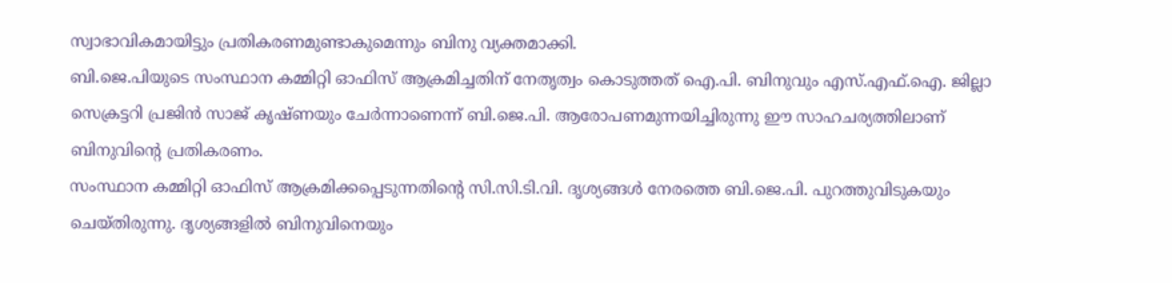സ്വാഭാവികമായിട്ടും പ്രതികരണമുണ്ടാകുമെന്നും ബിനു വ്യക്തമാക്കി.
ബി.ജെ.പിയുടെ സംസ്ഥാന കമ്മിറ്റി ഓഫിസ് ആക്രമിച്ചതിന് നേതൃത്വം കൊടുത്തത് ഐ.പി. ബിനുവും എസ്.എഫ്.ഐ. ജില്ലാ സെക്രട്ടറി പ്രജിന്‍ സാജ് കൃഷ്ണയും ചേര്‍ന്നാണെന്ന് ബി.ജെ.പി. ആരോപണമുന്നയിച്ചിരുന്നു ഈ സാഹചര്യത്തിലാണ് ബിനുവിന്റെ പ്രതികരണം.
സംസ്ഥാന കമ്മിറ്റി ഓഫിസ് ആക്രമിക്കപ്പെടുന്നതിന്റെ സി.സി.ടി.വി. ദൃശ്യങ്ങള്‍ നേരത്തെ ബി.ജെ.പി. പുറത്തുവിടുകയും ചെയ്തിരുന്നു. ദൃശ്യങ്ങളില്‍ ബിനുവിനെയും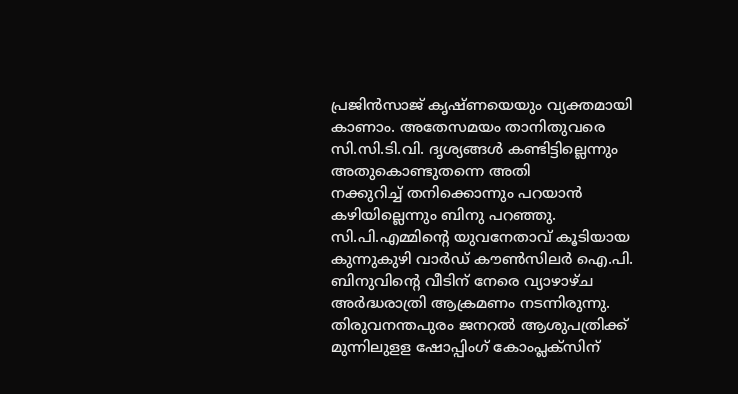പ്രജിന്‍സാജ് കൃഷ്ണയെയും വ്യക്തമായി കാണാം. അതേസമയം താനിതുവരെ സി.സി.ടി.വി. ദൃശ്യങ്ങള്‍ കണ്ടിട്ടില്ലെന്നും അതുകൊണ്ടുതന്നെ അതി
നക്കുറിച്ച് തനിക്കൊന്നും പറയാന്‍ കഴിയില്ലെന്നും ബിനു പറഞ്ഞു.
സി.പി.എമ്മിന്റെ യുവനേതാവ് കൂടിയായ കുന്നുകുഴി വാര്‍ഡ് കൗണ്‍സിലര്‍ ഐ.പി. ബിനുവിന്റെ വീടിന് നേരെ വ്യാഴാഴ്ച അര്‍ദ്ധരാത്രി ആക്രമണം നടന്നിരുന്നു.
തിരുവനന്തപുരം ജനറല്‍ ആശുപത്രിക്ക് മുന്നിലുളള ഷോപ്പിംഗ് കോംപ്ലക്‌സിന്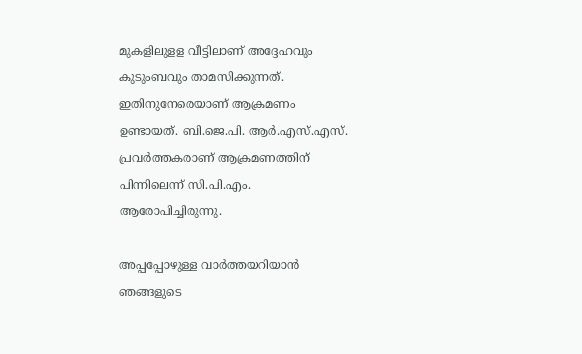മുകളിലുളള വീട്ടിലാണ് അദ്ദേഹവും കുടുംബവും താമസിക്കുന്നത്. ഇതിനുനേരെയാണ് ആക്രമണം ഉണ്ടായത്. ബി.ജെ.പി. ആര്‍.എസ്.എസ്. പ്രവര്‍ത്തകരാണ് ആക്രമണത്തിന് പിന്നിലെന്ന് സി.പി.എം. ആരോപിച്ചിരുന്നു.

അപ്പപ്പോഴുള്ള വാര്‍ത്തയറിയാന്‍ ഞങ്ങളുടെ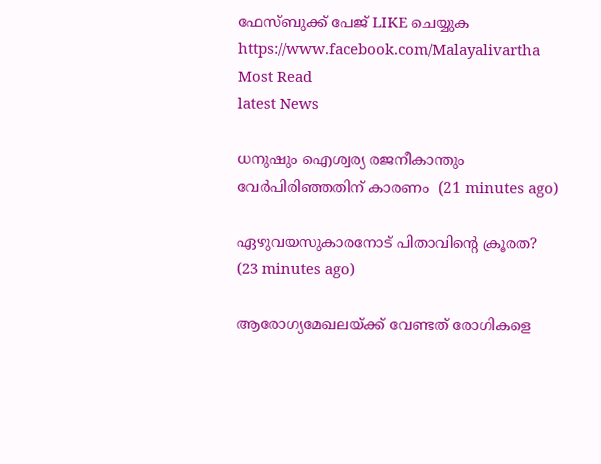ഫേസ്‌ബുക്ക്‌ പേജ് LIKE ചെയ്യുക
https://www.facebook.com/Malayalivartha
Most Read
latest News

ധനുഷും ഐശ്വര്യ രജനീകാന്തും വേര്‍പിരിഞ്ഞതിന് കാരണം  (21 minutes ago)

ഏഴുവയസുകാരനോട് പിതാവിന്റെ ക്രൂരത?  (23 minutes ago)

ആരോഗ്യമേഖലയ്ക്ക് വേണ്ടത് രോഗികളെ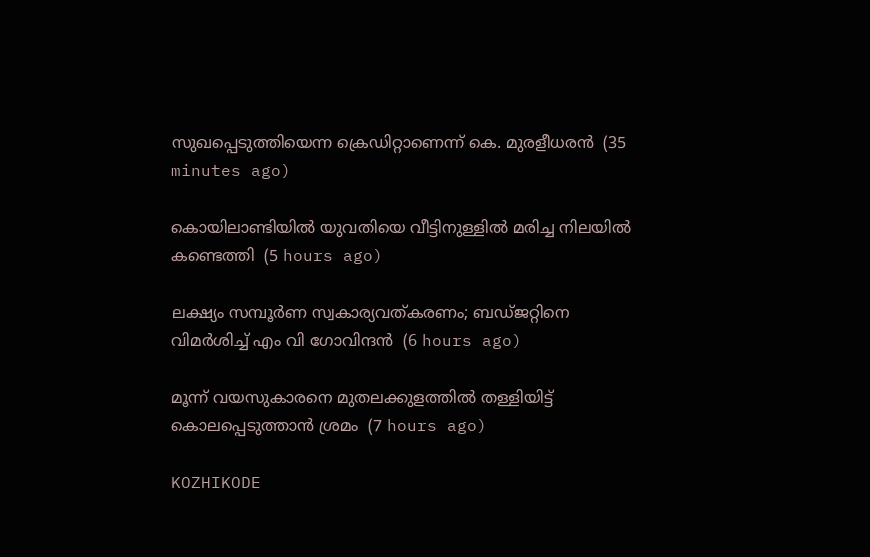സുഖപ്പെടുത്തിയെന്ന ക്രെഡിറ്റാണെന്ന് കെ. മുരളീധരന്‍  (35 minutes ago)

കൊയിലാണ്ടിയില്‍ യുവതിയെ വീട്ടിനുള്ളില്‍ മരിച്ച നിലയില്‍ കണ്ടെത്തി  (5 hours ago)

ലക്ഷ്യം സമ്പൂര്‍ണ സ്വകാര്യവത്കരണം; ബഡ്ജറ്റിനെ വിമര്‍ശിച്ച് എം വി ഗോവിന്ദന്‍  (6 hours ago)

മൂന്ന് വയസുകാരനെ മുതലക്കുളത്തില്‍ തള്ളിയിട്ട് കൊലപ്പെടുത്താന്‍ ശ്രമം  (7 hours ago)

KOZHIKODE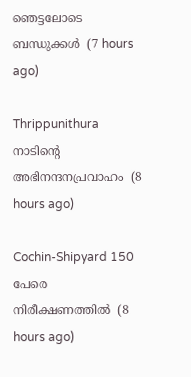ഞെട്ടലോടെ ബന്ധുക്കൾ  (7 hours ago)

Thrippunithura നാടിന്റെ അഭിനന്ദനപ്രവാഹം  (8 hours ago)

Cochin-Shipyard 150 പേരെ നിരീക്ഷണത്തിൽ  (8 hours ago)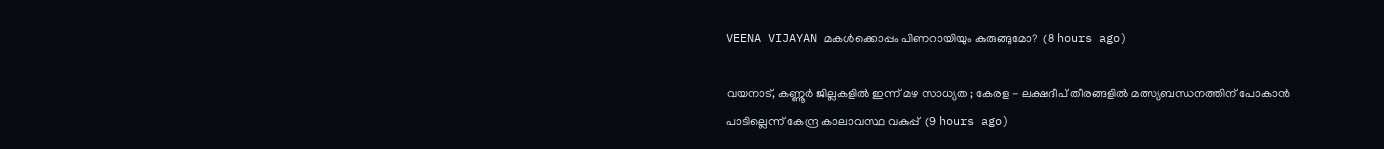VEENA VIJAYAN മകൾക്കൊപ്പം പിണറായിയും കുരുങ്ങുമോ?  (8 hours ago)

വയനാട്, കണ്ണൂർ ജില്ലകളിൽ ഇന്ന് മഴ സാധ്യത ; കേരള - ലക്ഷദീപ് തീരങ്ങളിൽ മത്സ്യബന്ധനത്തിന് പോകാൻ പാടില്ലെന്ന് കേന്ദ്ര കാലാവസ്ഥ വകുപ്പ്  (9 hours ago)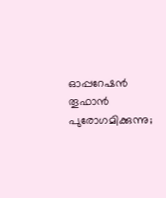ഓപ്പറേഷന്‍ തൂഫാന്‍ പുരോഗമിക്കുന്നു;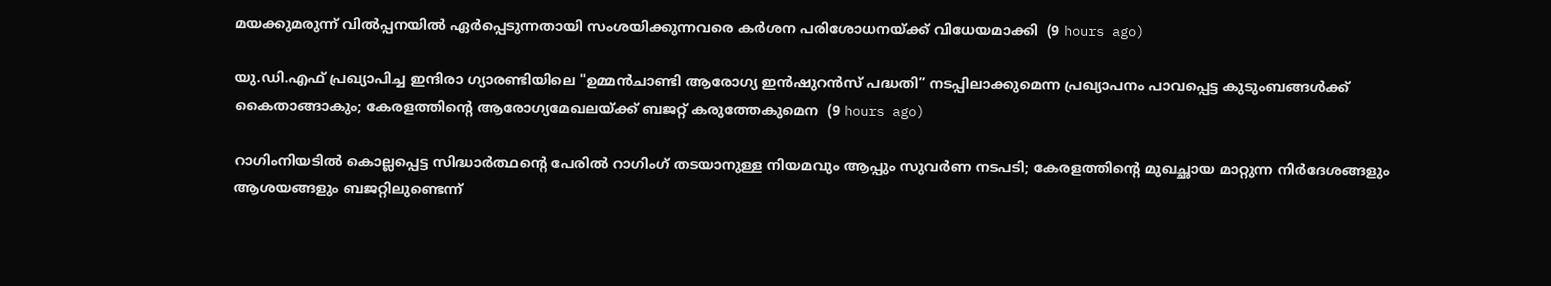മയക്കുമരുന്ന് വില്‍പ്പനയില്‍ ഏര്‍പ്പെടുന്നതായി സംശയിക്കുന്നവരെ കര്‍ശന പരിശോധനയ്ക്ക് വിധേയമാക്കി  (9 hours ago)

യു.ഡി.എഫ് പ്രഖ്യാപിച്ച ഇന്ദിരാ ഗ്യാരണ്ടിയിലെ "ഉമ്മൻചാണ്ടി ആരോഗ്യ ഇൻഷുറൻസ് പദ്ധതി” നടപ്പിലാക്കുമെന്ന പ്രഖ്യാപനം പാവപ്പെട്ട കുടുംബങ്ങൾക്ക് കൈതാങ്ങാകും; കേരളത്തിന്റെ ആരോഗ്യമേഖലയ്ക്ക് ബജറ്റ് കരുത്തേകുമെന  (9 hours ago)

റാഗിംനിയടില്‍ കൊല്ലപ്പെട്ട സിദ്ധാര്‍ത്ഥന്റെ പേരില്‍ റാഗിംഗ് തടയാനുള്ള നിയമവും ആപ്പും സുവര്‍ണ നടപടി; കേരളത്തിന്റെ മുഖച്ഛായ മാറ്റുന്ന നിര്‍ദേശങ്ങളും ആശയങ്ങളും ബജറ്റിലുണ്ടെന്ന്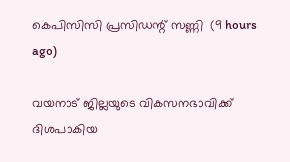കെപിസിസി പ്രസിഡന്റ് സണ്ണി  (9 hours ago)

വയനാട് ജില്ലയുടെ വികസനഭാവിക്ക് ദിശപാകിയ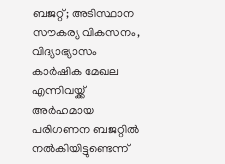ബജറ്റ്; അടിസ്ഥാന സൗകര്യ വികസനം, വിദ്യാഭ്യാസം കാര്‍ഷിക മേഖല എന്നിവയ്ക്ക് അര്‍ഹമായ പരിഗണന ബജറ്റില്‍ നല്‍കിയിട്ടുണ്ടെന്ന്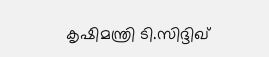കൃഷിമന്ത്രി ടി.സിദ്ദിഖ്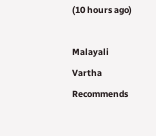(10 hours ago)

Malayali Vartha Recommends